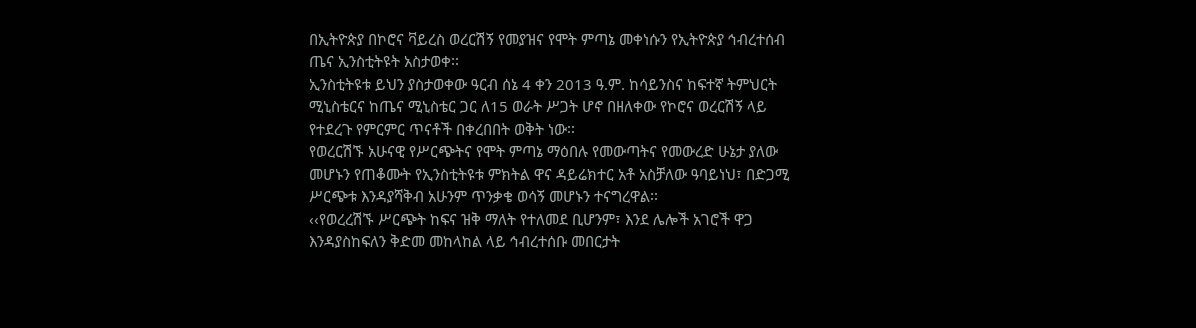በኢትዮጵያ በኮሮና ቫይረስ ወረርሽኝ የመያዝና የሞት ምጣኔ መቀነሱን የኢትዮጵያ ኅብረተሰብ ጤና ኢንስቲትዩት አስታወቀ፡፡
ኢንስቲትዩቱ ይህን ያስታወቀው ዓርብ ሰኔ 4 ቀን 2013 ዓ.ም. ከሳይንስና ከፍተኛ ትምህርት ሚኒስቴርና ከጤና ሚኒስቴር ጋር ለ15 ወራት ሥጋት ሆኖ በዘለቀው የኮሮና ወረርሽኝ ላይ የተደረጉ የምርምር ጥናቶች በቀረበበት ወቅት ነው፡፡
የወረርሽኙ አሁናዊ የሥርጭትና የሞት ምጣኔ ማዕበሉ የመውጣትና የመውረድ ሁኔታ ያለው መሆኑን የጠቆሙት የኢንስቲትዩቱ ምክትል ዋና ዳይሬክተር አቶ አስቻለው ዓባይነህ፣ በድጋሚ ሥርጭቱ እንዳያሻቅብ አሁንም ጥንቃቄ ወሳኝ መሆኑን ተናግረዋል፡፡
‹‹የወረረሽኙ ሥርጭት ከፍና ዝቅ ማለት የተለመደ ቢሆንም፣ እንደ ሌሎች አገሮች ዋጋ እንዳያስከፍለን ቅድመ መከላከል ላይ ኅብረተሰቡ መበርታት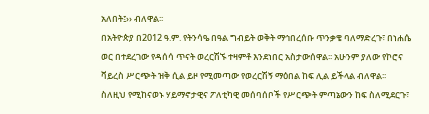አለበት፤›› ብለዋል፡፡
በአትዮጵያ በ2012 ዓ.ም. የትንሳዔ በዓል ግብይት ወቅት ማኅበረሰቡ ጥንቃቄ ባለማድረጉ፣ በነሐሴ ወር በተደረገው የዳሰሳ ጥናት ወረርሽኙ ተዛምቶ እንደነበር አስታውሰዋል፡፡ አሁንም ያለው የኮሮና ቫይረስ ሥርጭት ዝቅ ሲል ይዞ የሚመጣው የወረርሽኝ ማዕበል ከፍ ሊል ይችላል ብለዋል፡፡
ስለዚህ የሚከናወኑ ሃይማኖታዊና ፖለቲካዊ መሰባሰቦች የሥርጭት ምጣኔውን ከፍ ስለሚደርጉ፣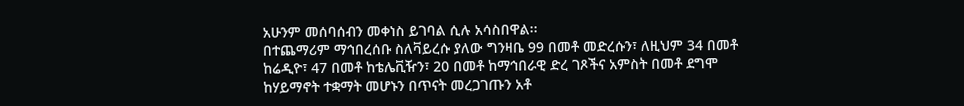አሁንም መሰባሰብን መቀነስ ይገባል ሲሉ አሳስበዋል፡፡
በተጨማሪም ማኅበረሰቡ ስለቫይረሱ ያለው ግንዛቤ 99 በመቶ መድረሱን፣ ለዚህም 34 በመቶ ከሬዲዮ፣ 47 በመቶ ከቴሌቪዥን፣ 20 በመቶ ከማኅበራዊ ድረ ገጾችና አምስት በመቶ ደግሞ ከሃይማኖት ተቋማት መሆኑን በጥናት መረጋገጡን አቶ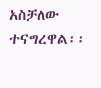አስቻለው ተናግረዋል፡፡